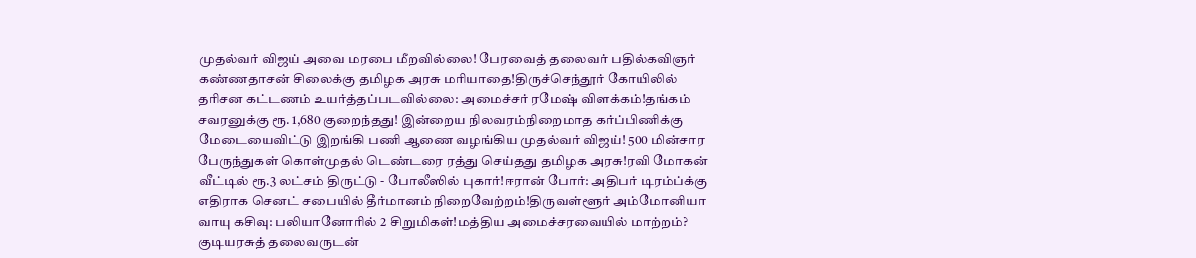முதல்வர் விஜய் அவை மரபை மீறவில்லை! பேரவைத் தலைவர் பதில்கவிஞர் கண்ணதாசன் சிலைக்கு தமிழக அரசு மரியாதை!திருச்செந்தூர் கோயிலில் தரிசன கட்டணம் உயர்த்தப்படவில்லை: அமைச்சர் ரமேஷ் விளக்கம்!தங்கம் சவரனுக்கு ரூ. 1,680 குறைந்தது! இன்றைய நிலவரம்நிறைமாத கர்ப்பிணிக்கு மேடையைவிட்டு இறங்கி பணி ஆணை வழங்கிய முதல்வர் விஜய்! 500 மின்சார பேருந்துகள் கொள்முதல் டெண்டரை ரத்து செய்தது தமிழக அரசு!ரவி மோகன் வீட்டில் ரூ.3 லட்சம் திருட்டு - போலீஸில் புகார்!ஈரான் போர்: அதிபர் டிரம்ப்க்கு எதிராக செனட் சபையில் தீர்மானம் நிறைவேற்றம்!திருவள்ளூர் அம்மோனியா வாயு கசிவு: பலியானோரில் 2 சிறுமிகள்!மத்திய அமைச்சரவையில் மாற்றம்? குடியரசுத் தலைவருடன்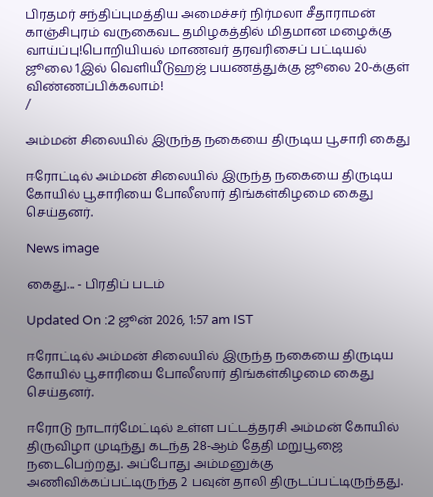பிரதமர் சந்திப்புமத்திய அமைச்சர் நிர்மலா சீதாராமன் காஞ்சிபுரம் வருகைவட தமிழகத்தில் மிதமான மழைக்கு வாய்ப்பு!பொறியியல் மாணவர் தரவரிசைப் பட்டியல் ஜூலை 1இல் வெளியீடுஹஜ் பயணத்துக்கு ஜூலை 20-க்குள் விண்ணப்பிக்கலாம்!
/

அம்மன் சிலையில் இருந்த நகையை திருடிய பூசாரி கைது

ஈரோட்டில் அம்மன் சிலையில் இருந்த நகையை திருடிய கோயில் பூசாரியை போலீஸார் திங்கள்கிழமை கைது செய்தனர்.

News image

கைது... - பிரதிப் படம்

Updated On :2 ஜூன் 2026, 1:57 am IST

ஈரோட்டில் அம்மன் சிலையில் இருந்த நகையை திருடிய கோயில் பூசாரியை போலீஸார் திங்கள்கிழமை கைது செய்தனர்.

ஈரோடு நாடார்மேட்டில் உள்ள பட்டத்தரசி அம்மன் கோயில் திருவிழா முடிந்து கடந்த 28-ஆம் தேதி மறுபூஜை நடைபெற்றது. அப்போது அம்மனுக்கு அணிவிக்கப்பட்டிருந்த 2 பவுன் தாலி திருடப்பட்டிருந்தது.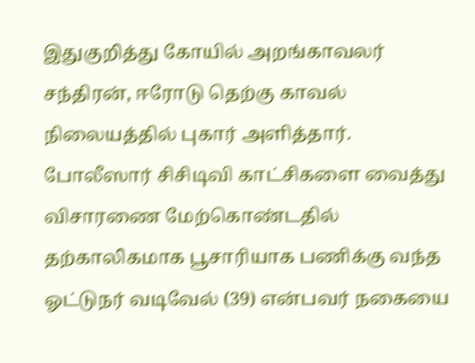இதுகுறித்து கோயில் அறங்காவலர் சந்திரன், ஈரோடு தெற்கு காவல் நிலையத்தில் புகார் அளித்தார். போலீஸார் சிசிடிவி காட்சிகளை வைத்து விசாரணை மேற்கொண்டதில் தற்காலிகமாக பூசாரியாக பணிக்கு வந்த ஓட்டுநர் வடிவேல் (39) என்பவர் நகையை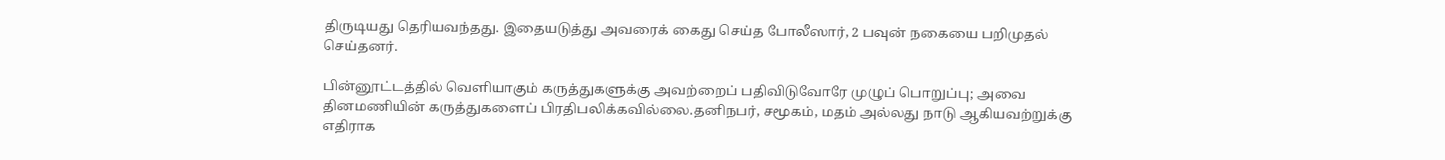திருடியது தெரியவந்தது. இதையடுத்து அவரைக் கைது செய்த போலீஸார், 2 பவுன் நகையை பறிமுதல் செய்தனர்.

பின்னூட்டத்தில் வெளியாகும் கருத்துகளுக்கு அவற்றைப் பதிவிடுவோரே முழுப் பொறுப்பு; அவை தினமணியின் கருத்துகளைப் பிரதிபலிக்கவில்லை.தனிநபர், சமூகம், மதம் அல்லது நாடு ஆகியவற்றுக்கு எதிராக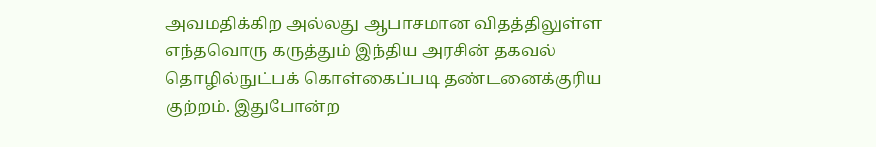அவமதிக்கிற அல்லது ஆபாசமான விதத்திலுள்ள எந்தவொரு கருத்தும் இந்திய அரசின் தகவல் தொழில்நுட்பக் கொள்கைப்படி தண்டனைக்குரிய குற்றம். இதுபோன்ற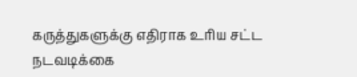கருத்துகளுக்கு எதிராக உரிய சட்ட நடவடிக்கை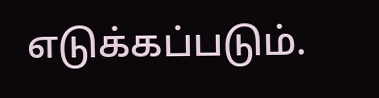எடுக்கப்படும்.